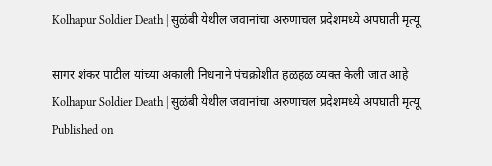Kolhapur Soldier Death | सुळंबी येथील जवानांचा अरुणाचल प्रदेशमध्ये अपघाती मृत्यू

सागर शंकर पाटील यांच्या अकाली निधनाने पंचक्रोशीत हळहळ व्यक्त केली जात आहे
Kolhapur Soldier Death | सुळंबी येथील जवानांचा अरुणाचल प्रदेशमध्ये अपघाती मृत्यू
Published on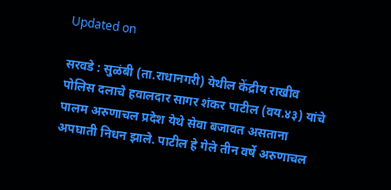Updated on

सरवडे : सुळंबी (ता.राधानगरी) येथील केंद्रीय राखीव पोलिस दलाचे हवालदार सागर शंकर पाटील (वय.४३) यांचे पालम अरुणाचल प्रदेश येथे सेवा बजावत असताना अपघाती निधन झाले. पाटील हे गेले तीन वर्षे अरुणाचल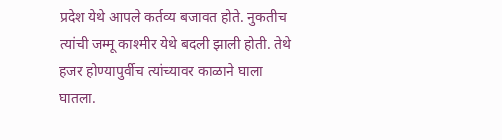प्रदेश येथे आपले कर्तव्य बजावत होते. नुकतीच त्यांची जम्मू काश्मीर येथे बदली झाली होती. तेथे हजर होण्यापुर्वीच त्यांच्यावर काळाने घाला घातला.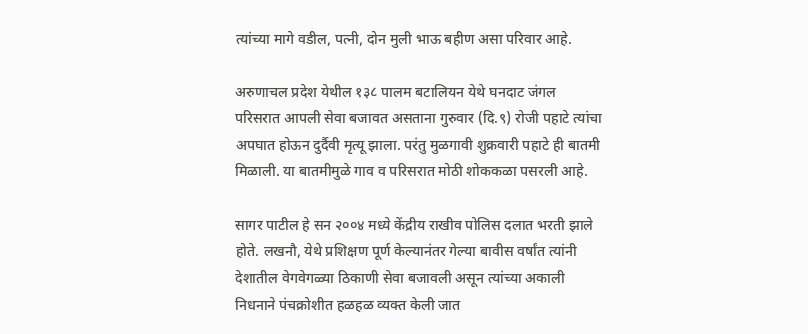त्यांच्या मागे वडील, पत्नी, दोन मुली भाऊ बहीण असा परिवार आहे.

अरुणाचल प्रदेश येथील १३८ पालम बटालियन येथे घनदाट जंगल परिसरात आपली सेवा बजावत असताना गुरुवार (दि.९) रोजी पहाटे त्यांचा अपघात होऊन दुर्दैवी मृत्यू झाला. परंतु मुळगावी शुक्रवारी पहाटे ही बातमी मिळाली. या बातमीमुळे गाव व परिसरात मोठी शोककळा पसरली आहे.

सागर पाटील हे सन २००४ मध्ये केंद्रीय राखीव पोलिस दलात भरती झाले होते. लखनौ, येथे प्रशिक्षण पूर्ण केल्यानंतर गेल्या बावीस वर्षांत त्यांनी देशातील वेगवेगळ्या ठिकाणी सेवा बजावली असून त्यांच्या अकाली निधनाने पंचक्रोशीत हळहळ व्यक्त केली जात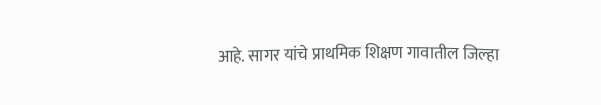आहे. सागर यांचे प्राथमिक शिक्षण गावातील जिल्हा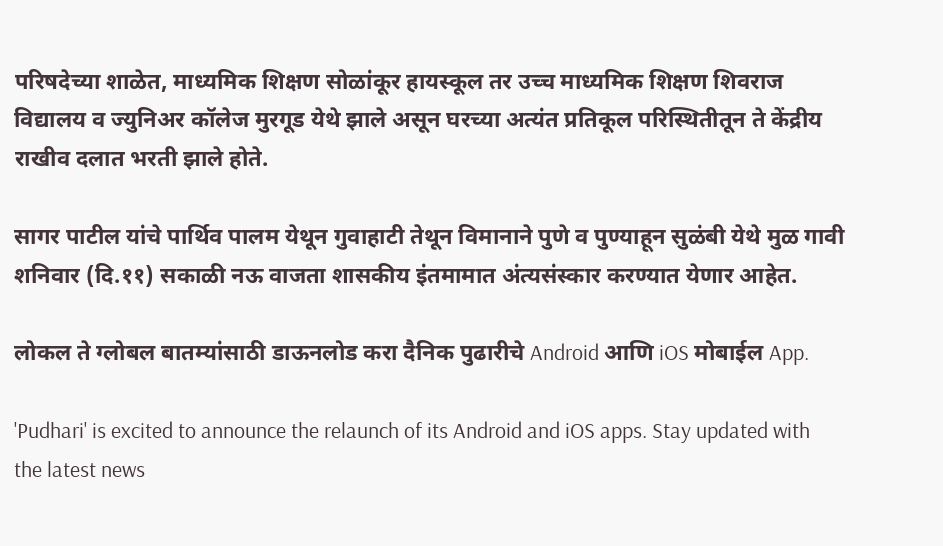परिषदेच्या शाळेत, माध्यमिक शिक्षण सोळांकूर हायस्कूल तर उच्च माध्यमिक शिक्षण शिवराज विद्यालय व ज्युनिअर कॉलेज मुरगूड येथे झाले असून घरच्या अत्यंत प्रतिकूल परिस्थितीतून ते केंद्रीय राखीव दलात भरती झाले होते.

सागर पाटील यांचे पार्थिव पालम येथून गुवाहाटी तेथून विमानाने पुणे व पुण्याहून सुळंबी येथे मुळ गावी शनिवार (दि.११) सकाळी नऊ वाजता शासकीय इंतमामात अंत्यसंस्कार करण्यात येणार आहेत.

लोकल ते ग्लोबल बातम्यांसाठी डाऊनलोड करा दैनिक पुढारीचे Android आणि iOS मोबाईल App.

'Pudhari' is excited to announce the relaunch of its Android and iOS apps. Stay updated with the latest news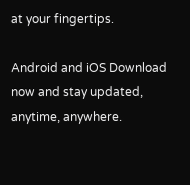at your fingertips.

Android and iOS Download now and stay updated, anytime, anywhere.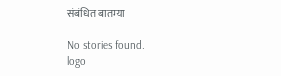संबंधित बातम्या

No stories found.
logo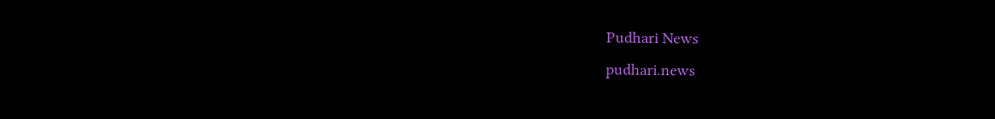Pudhari News
pudhari.news